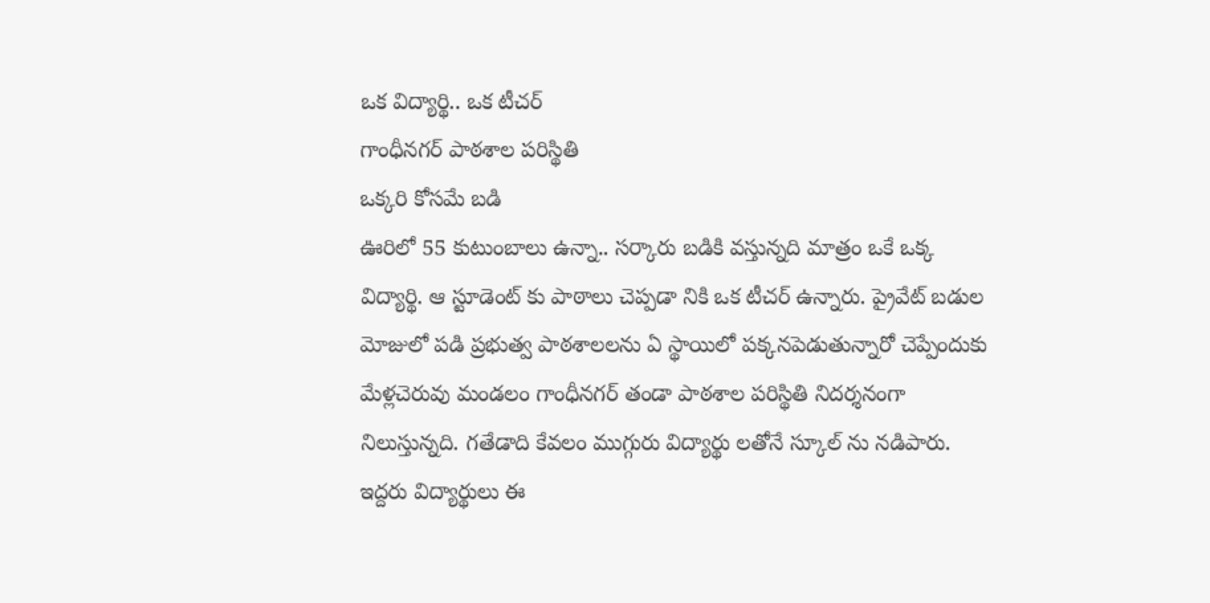ఒక విద్యార్థి.. ఒక టీచర్
గాంధీనగర్ పాఠశాల పరిస్థితి
ఒక్కరి కోసమే బడి
ఊరిలో 55 కుటుంబాలు ఉన్నా.. సర్కారు బడికి వస్తున్నది మాత్రం ఒకే ఒక్క విద్యార్థి. ఆ స్టూడెంట్ కు పాఠాలు చెప్పడా నికి ఒక టీచర్ ఉన్నారు. ప్రైవేట్ బడుల మోజులో పడి ప్రభుత్వ పాఠశాలలను ఏ స్థాయిలో పక్కనపెడుతున్నారో చెప్పేందుకు మేళ్లచెరువు మండలం గాంధీనగర్ తండా పాఠశాల పరిస్థితి నిదర్శనంగా నిలుస్తున్నది. గతేడాది కేవలం ముగ్గురు విద్యార్థు లతోనే స్కూల్ ను నడిపారు. ఇద్దరు విద్యార్థులు ఈ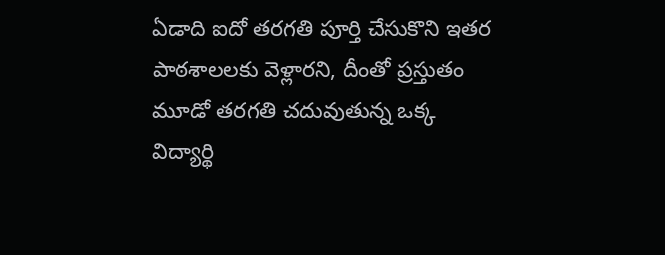ఏడాది ఐదో తరగతి పూర్తి చేసుకొని ఇతర పాఠశాలలకు వెళ్లారని, దీంతో ప్రస్తుతం మూడో తరగతి చదువుతున్న ఒక్క విద్యార్థి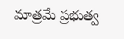మాత్రమే ప్రభుత్వ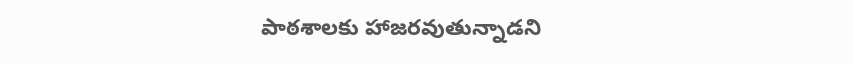పాఠశాలకు హాజరవుతున్నాడని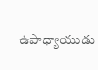ఉపాధ్యాయుడు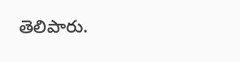తెలిపారు.